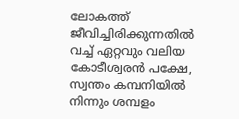ലോകത്ത് ജീവിച്ചിരിക്കുന്നതില്‍ വച്ച് ഏറ്റവും വലിയ കോടീശ്വരന്‍ പക്ഷേ, സ്വന്തം കമ്പനിയിൽ നിന്നും ശമ്പളം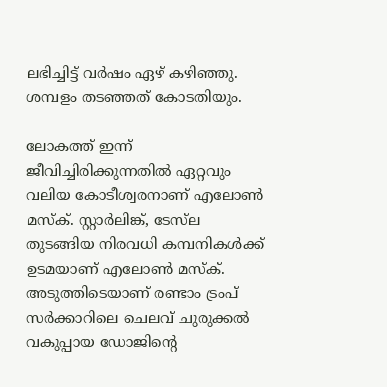ലഭിച്ചിട്ട് വര്‍ഷം ഏഴ് കഴിഞ്ഞു. ശമ്പളം തടഞ്ഞത് കോടതിയും.

ലോകത്ത് ഇന്ന് ജീവിച്ചിരിക്കുന്നതില്‍ ഏറ്റവും വലിയ കോടീശ്വരനാണ് എലോണ്‍ മസ്ക്. സ്റ്റാര്‍ലിങ്ക്, ടേസ്‍ല തുടങ്ങിയ നിരവധി കമ്പനികൾക്ക് ഉടമയാണ് എലോണ്‍ മസ്ക്. അടുത്തിടെയാണ് രണ്ടാം ട്രംപ് സര്‍ക്കാറിലെ ചെലവ് ചുരുക്കല്‍ വകുപ്പായ ഡോജിന്‍റെ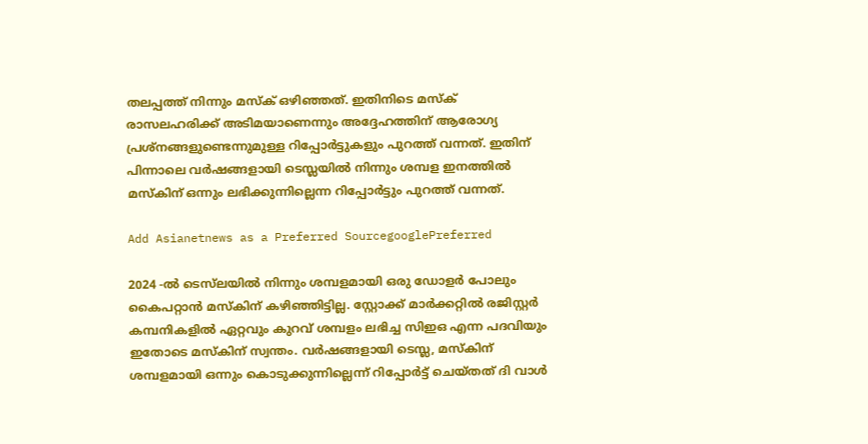തലപ്പത്ത് നിന്നും മസ്ക് ഒഴിഞ്ഞത്. ഇതിനിടെ മസ്ക് രാസലഹരിക്ക് അടിമയാണെന്നും അദ്ദേഹത്തിന് ആരോഗ്യ പ്രശ്നങ്ങളുണ്ടെന്നുമുള്ള റിപ്പോര്‍ട്ടുകളും പുറത്ത് വന്നത്. ഇതിന് പിന്നാലെ വര്‍ഷങ്ങളായി ടെസ്ലയില്‍ നിന്നും ശമ്പള ഇനത്തില്‍ മസ്കിന് ഒന്നും ലഭിക്കുന്നില്ലെന്ന റിപ്പോര്‍ട്ടും പുറത്ത് വന്നത്.

Add Asianetnews as a Preferred SourcegooglePreferred

2024 -ൽ ടെസ്‍ലയില്‍ നിന്നും ശമ്പളമായി ഒരു ഡോളര്‍ പോലും കൈപറ്റാന്‍ മസ്കിന് കഴിഞ്ഞിട്ടില്ല. സ്റ്റോക്ക് മാര്‍ക്കറ്റില്‍ രജിസ്റ്റര്‍ കമ്പനികളില്‍ ഏറ്റവും കുറവ് ശമ്പളം ലഭിച്ച സിഇഒ എന്ന പദവിയും ഇതോടെ മസ്കിന് സ്വന്തം. വർഷങ്ങളായി ടെസ്ല, മസ്കിന് ശമ്പളമായി ഒന്നും കൊടുക്കുന്നില്ലെന്ന് റിപ്പോര്‍ട്ട് ചെയ്തത് ദി വാൾ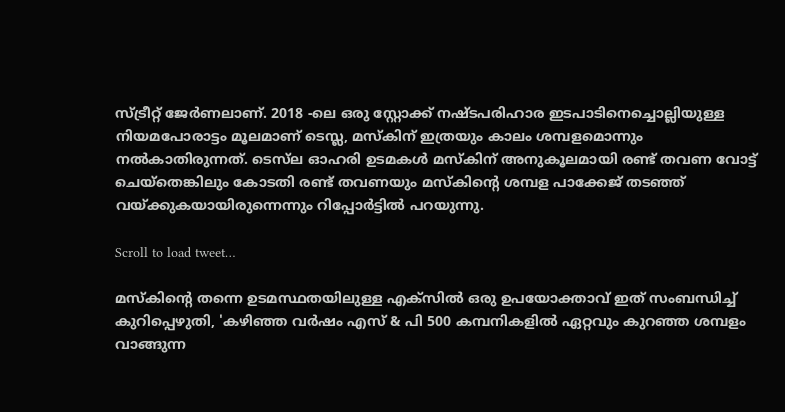സ്ട്രീറ്റ് ജേർണലാണ്. 2018 -ലെ ഒരു സ്റ്റോക്ക് നഷ്ടപരിഹാര ഇടപാടിനെച്ചൊല്ലിയുള്ള നിയമപോരാട്ടം മൂലമാണ് ടെസ്ല, മസ്കിന് ഇത്രയും കാലം ശമ്പളമൊന്നും നല്‍കാതിരുന്നത്. ടെസ്‍ല ഓഹരി ഉടമകൾ മസ്കിന് അനുകൂലമായി രണ്ട് തവണ വോട്ട് ചെയ്തെങ്കിലും കോടതി രണ്ട് തവണയും മസ്കിന്‍റെ ശമ്പള പാക്കേജ് തടഞ്ഞ് വയ്ക്കുകയായിരുന്നെന്നും റിപ്പോര്‍ട്ടില്‍ പറയുന്നു.

Scroll to load tweet…

മസ്കിന്‍റെ തന്നെ ഉടമസ്ഥതയിലുള്ള എക്സില്‍ ഒരു ഉപയോക്താവ് ഇത് സംബന്ധിച്ച് കുറിപ്പെഴുതി, 'കഴിഞ്ഞ വർഷം എസ് & പി 500 കമ്പനികളിൽ ഏറ്റവും കുറഞ്ഞ ശമ്പളം വാങ്ങുന്ന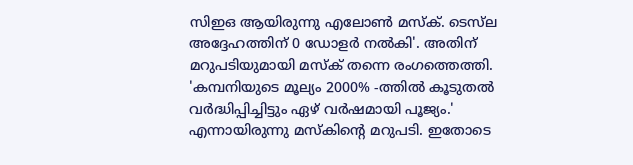സിഇഒ ആയിരുന്നു എലോൺ മസ്‌ക്. ടെസ്‌ല അദ്ദേഹത്തിന് 0 ഡോളർ നൽകി'. അതിന് മറുപടിയുമായി മസ്ക് തന്നെ രംഗത്തെത്തി. 'കമ്പനിയുടെ മൂല്യം 2000% -ത്തിൽ കൂടുതൽ വർദ്ധിപ്പിച്ചിട്ടും ഏഴ് വർഷമായി പൂജ്യം.' എന്നായിരുന്നു മസ്കിന്‍റെ മറുപടി. ഇതോടെ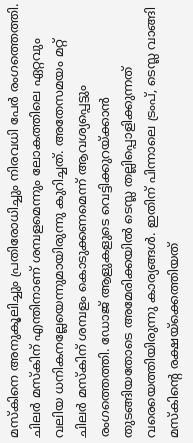മസ്കിനെ അനുകൂലിച്ചും പ്രതിരോധിച്ചും നിരവധി പേര്‍ രംഗത്തെത്തി. ചിലര്‍ മസ്കിന് എന്തിനാണ് ശമ്പളമെന്നും ലോകത്തിലെ ഏറ്റവും വലിയ ധനികനല്ലേയെന്നുമായിരുന്നു കുറിച്ചത്. അതേസമയം മറ്റ് ചിലര്‍ മസ്കിന് ശമ്പളം കൊടുക്കണമെന്ന് ആവശ്യപ്പെട്ടും രംഗത്തെത്തി. ഡോജ് ആളുകളുടെ വെട്ടിക്കുറയ്ക്കാന്‍ തുടങ്ങിയതോടെ അമേരിക്കയില്‍ ടെസ്ല തല്ലിപ്പൊളിക്കുന്നത് വരെയെത്തിയിരുന്നു കാര്യങ്ങൾ. ഇതിന് പിന്നാലെ ട്രംപ്, ടെസ്ല വാങ്ങി മസ്കിന്‍റെ രക്ഷയ്ക്കെത്തിയത്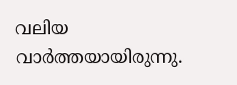വലിയ വാർത്തയായിരുന്നു.